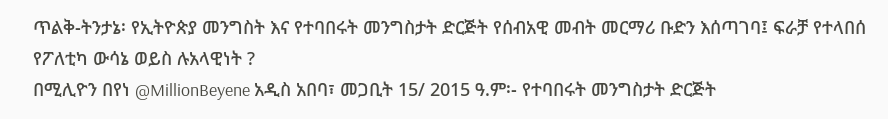ጥልቅ-ትንታኔ፡ የኢትዮጵያ መንግስት እና የተባበሩት መንግስታት ድርጅት የሰብአዊ መብት መርማሪ ቡድን እሰጣገባ፤ ፍራቻ የተላበሰ የፖለቲካ ውሳኔ ወይስ ሉአላዊነት ?
በሚሊዮን በየነ @MillionBeyene አዲስ አበባ፣ መጋቢት 15/ 2015 ዓ.ም፡- የተባበሩት መንግስታት ድርጅት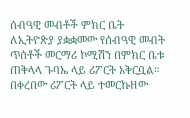ሰብዓዊ መብቶች ምክር ቤት ለኢትዮጵያ ያቋቋመው የሰብዓዊ መብት ጥሰቶች መርማሪ ኮሚሽን በምክር ቤቱ ጠቅላላ ጉባኤ ላይ ሪፖርት አቅርቧል። በቀረበው ሪፖርት ላይ ተመርኩዘው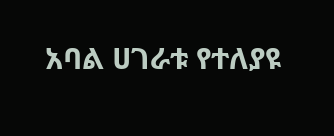አባል ሀገራቱ የተለያዩ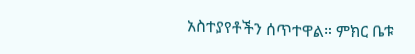አስተያየቶችን ሰጥተዋል። ምክር ቤቱ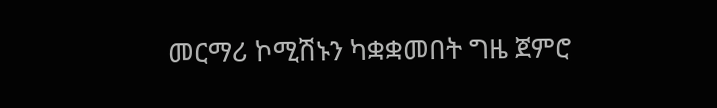መርማሪ ኮሚሽኑን ካቋቋመበት ግዜ ጀምሮ